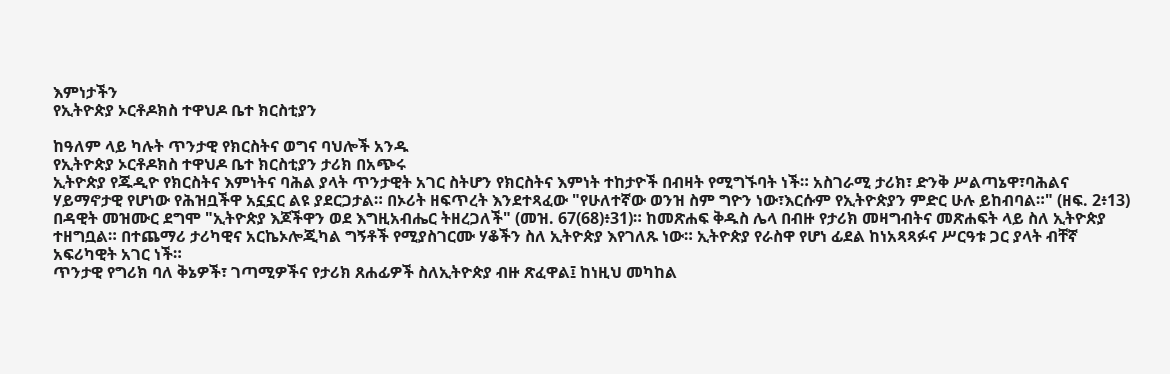እምነታችን
የኢትዮጵያ ኦርቶዶክስ ተዋህዶ ቤተ ክርስቲያን

ከዓለም ላይ ካሉት ጥንታዊ የክርስትና ወግና ባህሎች አንዱ
የኢትዮጵያ ኦርቶዶክስ ተዋህዶ ቤተ ክርስቲያን ታሪክ በአጭሩ
ኢትዮጵያ የጁዲዮ የክርስትና እምነትና ባሕል ያላት ጥንታዊት አገር ስትሆን የክርስትና እምነት ተከታዮች በብዛት የሚግኙባት ነች። አስገራሚ ታሪክ፣ ድንቅ ሥልጣኔዋ፣ባሕልና ሃይማኖታዊ የሆነው የሕዝቧችዋ አኗኗር ልዩ ያደርጋታል። በኦሪት ዘፍጥረት እንደተጻፈው "የሁለተኛው ወንዝ ስም ግዮን ነው፣እርሱም የኢትዮጵያን ምድር ሁሉ ይከብባል።" (ዘፍ. 2፥13) በዳዊት መዝሙር ደግሞ "ኢትዮጵያ እጆችዋን ወደ እግዚአብሔር ትዘረጋለች" (መዝ. 67(68)፥31)። ከመጽሐፍ ቅዱስ ሌላ በብዙ የታሪክ መዛግብትና መጽሐፍት ላይ ስለ ኢትዮጵያ ተዘግቧል። በተጨማሪ ታሪካዊና አርኬኦሎጂካል ግኝቶች የሚያስገርሙ ሃቆችን ስለ ኢትዮጵያ እየገለጹ ነው። ኢትዮጵያ የራስዋ የሆነ ፊደል ከነአጻጻፉና ሥርዓቱ ጋር ያላት ብቸኛ አፍሪካዊት አገር ነች።
ጥንታዊ የግሪክ ባለ ቅኔዎች፣ ገጣሚዎችና የታሪክ ጸሐፊዎች ስለኢትዮጵያ ብዙ ጽፈዋል፤ ከነዚህ መካከል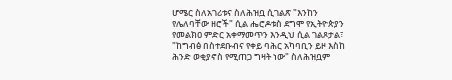ሆሜር ስለአገሪቱና ስለሕዝቧ ሲገልጽ "እንከን የሌለባቸው ዘሮች" ሲል ሔሮዶቱስ ደግሞ የኢትዮጵያን የመልክዐ ምድር አቀማመጥን እንዲህ ሲል ገልጾታል፣ "ከግብፅ በስተደቡብና የቀይ ባሕር አካባቢን ይዞ እስከ ሕንድ ወቂያኖስ የሚጠጋ ግዛት ነው" ስለሕዝቧም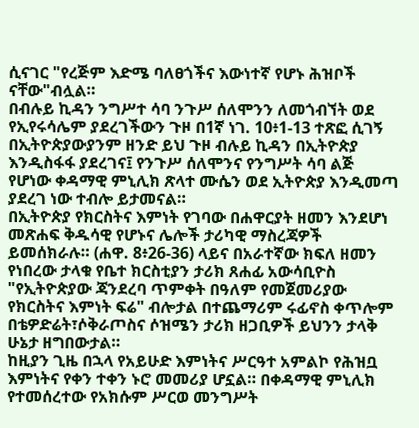ሲናገር "የረጅም እድሜ ባለፀጎችና እውነተኛ የሆኑ ሕዝቦች ናቸው"ብሏል።
በብሉይ ኪዳን ንግሥተ ሳባ ንጉሥ ሰለሞንን ለመጎብኘት ወደ የኢየሩሳሌም ያደረገችውን ጉዞ በ1ኛ ነገ. 10፥1-13 ተጽፎ ሲገኝ በኢትዮጵያውያንም ዘንድ ይህ ጉዞ ብሉይ ኪዳን በኢትዮጵያ እንዲስፋፋ ያደረገና፤ የንጉሥ ሰለሞንና የንግሥት ሳባ ልጅ የሆነው ቀዳማዊ ምኒሊክ ጽላተ ሙሴን ወደ ኢትዮጵያ እንዲመጣ ያደረገ ነው ተብሎ ይታመናል።
በኢትዮጵያ የክርስትና እምነት የገባው በሐዋርያት ዘመን እንደሆነ መጽሐፍ ቅዱሳዊ የሆኑና ሌሎች ታሪካዊ ማስረጃዎች ይመሰክራሉ። (ሐዋ. 8፥26-36) ላይና በአራተኛው ክፍለ ዘመን የነበረው ታላቁ የቤተ ክርስቲያን ታሪክ ጸሐፊ አውሳቢዮስ "የኢትዮጵያው ጃንደረባ ጥምቀት በዓለም የመጀመሪያው የክርስትና እምነት ፍሬ" ብሎታል በተጨማሪም ሩፊኖስ ቀጥሎም በቴዎድሬት፣ሶቅራጦስና ሶዝሜን ታሪክ ዘጋቢዎች ይህንን ታላቅ ሁኔታ ዘግበውታል።
ከዚያን ጊዜ በኋላ የአይሁድ እምነትና ሥርዓተ አምልኮ የሕዝቧ እምነትና የቀን ተቀን ኑሮ መመሪያ ሆኗል። በቀዳማዊ ምኒሊክ የተመሰረተው የአክሱም ሥርወ መንግሥት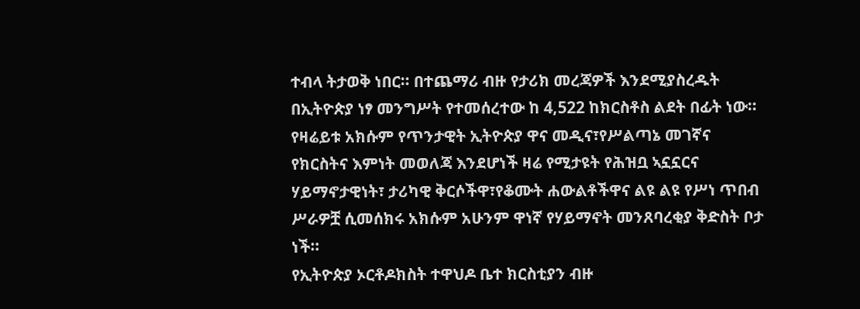ተብላ ትታወቅ ነበር። በተጨማሪ ብዙ የታሪክ መረጃዎች እንደሚያስረዱት በኢትዮጵያ ነፃ መንግሥት የተመሰረተው ከ 4,522 ከክርስቶስ ልደት በፊት ነው። የዛሬይቱ አክሱም የጥንታዊት ኢትዮጵያ ዋና መዲና፣የሥልጣኔ መገኛና የክርስትና እምነት መወለጃ እንደሆነች ዛሬ የሚታዩት የሕዝቧ ኣኗኗርና ሃይማኖታዊነት፣ ታሪካዊ ቅርሶችዋ፣የቆሙት ሐውልቶችዋና ልዩ ልዩ የሥነ ጥበብ ሥራዎቿ ሲመሰክሩ አክሱም አሁንም ዋነኛ የሃይማኖት መንጸባረቂያ ቅድስት ቦታ ነች።
የኢትዮጵያ ኦርቶዶክስት ተዋህዶ ቤተ ክርስቲያን ብዙ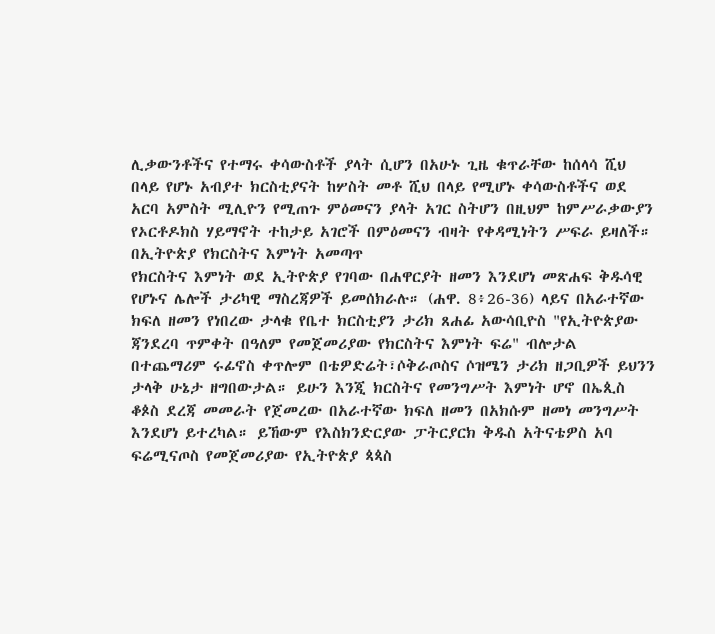ሊቃውንቶችና የተማሩ ቀሳውስቶች ያላት ሲሆን በአሁኑ ጊዜ ቁጥራቸው ከሰላሳ ሺህ በላይ የሆኑ አብያተ ክርስቲያናት ከሦስት መቶ ሺህ በላይ የሚሆኑ ቀሳውስቶችና ወደ አርባ አምስት ሚሊዮን የሚጠጉ ምዕመናን ያላት አገር ስትሆን በዚህም ከምሥራቃውያን የኦርቶዶክስ ሃይማኖት ተከታይ አገሮች በምዕመናን ብዛት የቀዳሚነትን ሥፍራ ይዛለች።
በኢትዮጵያ የክርስትና እምነት አመጣጥ
የክርስትና እምነት ወደ ኢትዮጵያ የገባው በሐዋርያት ዘመን እንደሆነ መጽሐፍ ቅዱሳዊ የሆኑና ሌሎች ታሪካዊ ማስረጃዎች ይመሰክራሉ። (ሐዋ. 8፥26-36) ላይና በአራተኛው ክፍለ ዘመን የነበረው ታላቁ የቤተ ክርስቲያን ታሪክ ጸሐፊ አውሳቢዮስ "የኢትዮጵያው ጃንደረባ ጥምቀት በዓለም የመጀመሪያው የክርስትና እምነት ፍሬ" ብሎታል በተጨማሪም ሩፊኖስ ቀጥሎም በቴዎድሬት፣ሶቅራጦስና ሶዝሜን ታሪክ ዘጋቢዎች ይህንን ታላቅ ሁኔታ ዘግበውታል። ይሁን እንጂ ክርስትና የመንግሥት እምነት ሆኖ በኤጲስ ቆጶስ ደረጃ መመራት የጀመረው በአራተኛው ክፍለ ዘመን በአክሱም ዘመነ መንግሥት እንደሆነ ይተረካል። ይኸውም የእስክንድርያው ፓትርያርክ ቅዱስ አትናቴዎስ አባ ፍሬሚናጦስ የመጀመሪያው የኢትዮጵያ ጳጳስ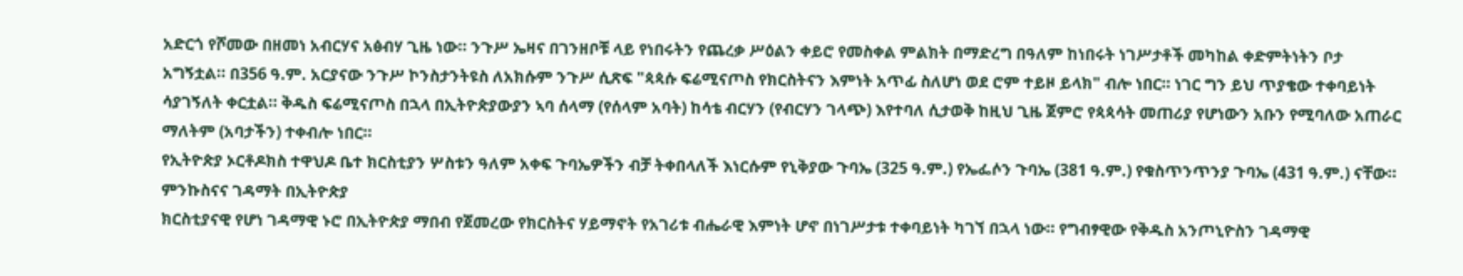አድርጎ የሾመው በዘመነ አብርሃና አፅብሃ ጊዜ ነው። ንጉሥ ኤዛና በገንዘቦቹ ላይ የነበሩትን የጨረቃ ሥዕልን ቀይሮ የመስቀል ምልክት በማድረግ በዓለም ከነበሩት ነገሥታቶች መካከል ቀድምትነትን ቦታ አግኝቷል። በ356 ዓ.ም. አርያናው ንጉሥ ኮንስታንትዩስ ለአክሱም ንጉሥ ሲጽፍ "ጳጳሱ ፍሬሚናጦስ የክርስትናን እምነት አጥፊ ስለሆነ ወደ ሮም ተይዞ ይላክ" ብሎ ነበር። ነገር ግን ይህ ጥያቄው ተቀባይነት ሳያገኝለት ቀርቷል። ቅዱስ ፍሬሚናጦስ በኋላ በኢትዮጵያውያን ኣባ ሰላማ (የሰላም አባት) ከሳቴ ብርሃን (የብርሃን ገላጭ) እየተባለ ሲታወቅ ከዚህ ጊዜ ጀምሮ የጳጳሳት መጠሪያ የሆነውን አቡን የሚባለው አጠራር ማለትም (አባታችን) ተቀብሎ ነበር።
የኢትዮጵያ ኦርቶዶክስ ተዋህዶ ቤተ ክርስቲያን ሦስቱን ዓለም አቀፍ ጉባኤዎችን ብቻ ትቀበላለች እነርሱም የኒቅያው ጉባኤ (325 ዓ.ም.) የኤፌሶን ጉባኤ (381 ዓ.ም.) የቁስጥንጥንያ ጉባኤ (431 ዓ.ም.) ናቸው።
ምንኩስናና ገዳማት በኢትዮጵያ
ክርስቲያናዊ የሆነ ገዳማዊ ኑሮ በኢትዮጵያ ማበብ የጀመረው የክርስትና ሃይማኖት የአገሪቱ ብሔራዊ እምነት ሆኖ በነገሥታቱ ተቀባይነት ካገኘ በኋላ ነው። የግብፃዊው የቅዱስ አንጦኒዮስን ገዳማዊ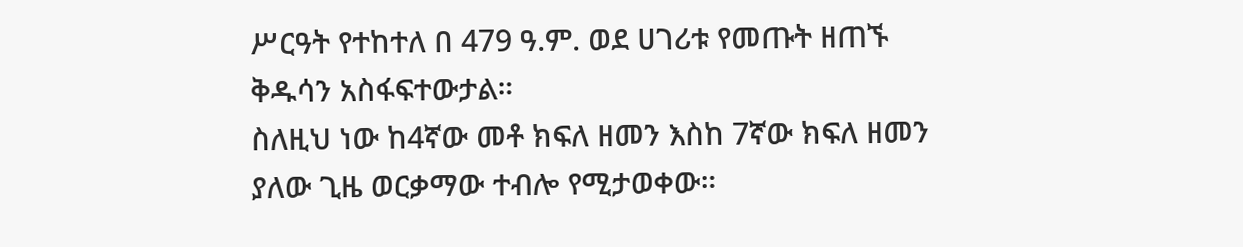ሥርዓት የተከተለ በ 479 ዓ.ም. ወደ ሀገሪቱ የመጡት ዘጠኙ ቅዱሳን አስፋፍተውታል።
ስለዚህ ነው ከ4ኛው መቶ ክፍለ ዘመን እስከ 7ኛው ክፍለ ዘመን ያለው ጊዜ ወርቃማው ተብሎ የሚታወቀው።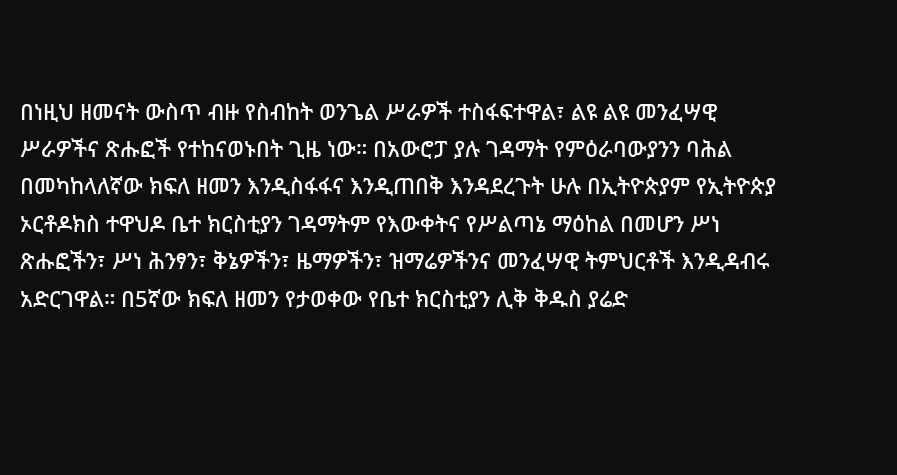በነዚህ ዘመናት ውስጥ ብዙ የስብከት ወንጌል ሥራዎች ተስፋፍተዋል፣ ልዩ ልዩ መንፈሣዊ ሥራዎችና ጽሑፎች የተከናወኑበት ጊዜ ነው። በአውሮፓ ያሉ ገዳማት የምዕራባውያንን ባሕል በመካከላለኛው ክፍለ ዘመን እንዲስፋፋና እንዲጠበቅ እንዳደረጉት ሁሉ በኢትዮጵያም የኢትዮጵያ ኦርቶዶክስ ተዋህዶ ቤተ ክርስቲያን ገዳማትም የእውቀትና የሥልጣኔ ማዕከል በመሆን ሥነ ጽሑፎችን፣ ሥነ ሕንፃን፣ ቅኔዎችን፣ ዜማዎችን፣ ዝማሬዎችንና መንፈሣዊ ትምህርቶች እንዲዳብሩ አድርገዋል። በ5ኛው ክፍለ ዘመን የታወቀው የቤተ ክርስቲያን ሊቅ ቅዱስ ያሬድ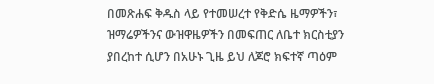በመጽሐፍ ቅዱስ ላይ የተመሠረተ የቅድሴ ዜማዎችን፣ ዝማሬዎችንና ውዝዋዜዎችን በመፍጠር ለቤተ ክርስቲያን ያበረከተ ሲሆን በአሁኑ ጊዜ ይህ ለጆሮ ክፍተኛ ጣዕም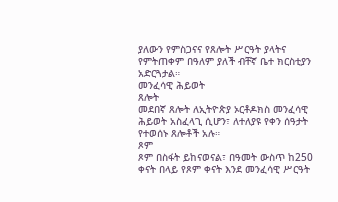ያለውን የምስጋናና የጸሎት ሥርዓት ያላትና የምትጠቀም በዓለም ያለች ብቸኛ ቤተ ክርስቲያን አድርጓታል።
መንፈሳዊ ሕይወት
ጸሎት
መደበኛ ጸሎት ለኢትዮጵያ ኦርቶዶክስ መንፈሳዊ ሕይወት አስፈላጊ ሲሆን፣ ለተለያዩ የቀን ሰዓታት የተወሰኑ ጸሎቶች አሉ።
ጾም
ጾም በስፋት ይከናወናል፣ በዓመት ውስጥ ከ250 ቀናት በላይ የጾም ቀናት እንደ መንፈሳዊ ሥርዓት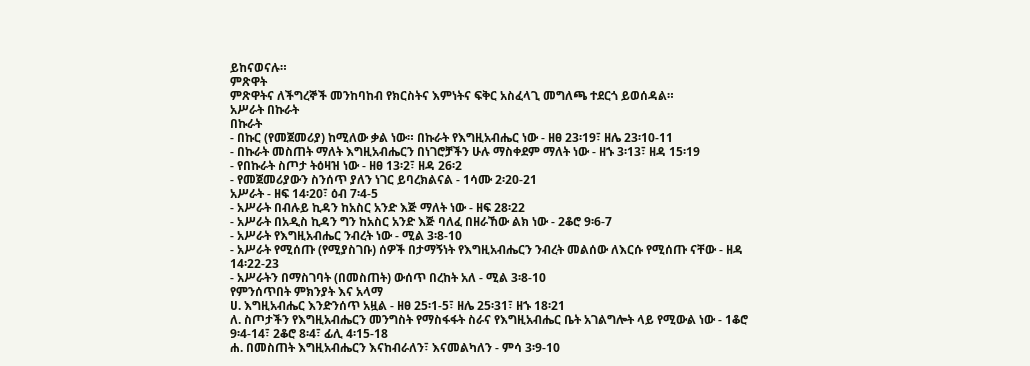ይከናወናሉ።
ምጽዋት
ምጽዋትና ለችግረኞች መንከባከብ የክርስትና እምነትና ፍቅር አስፈላጊ መግለጫ ተደርጎ ይወሰዳል።
አሥራት በኩራት
በኩራት
- በኩር (የመጀመሪያ) ከሚለው ቃል ነው። በኩራት የእግዚአብሔር ነው - ዘፀ 23፡19፣ ዘሌ 23፡10-11
- በኩራት መስጠት ማለት እግዚአብሔርን በነገሮቻችን ሁሉ ማስቀደም ማለት ነው - ዘኁ 3፡13፣ ዘዳ 15፡19
- የበኩራት ስጦታ ትዕዛዝ ነው - ዘፀ 13፡2፣ ዘዳ 26፡2
- የመጀመሪያውን ስንሰጥ ያለን ነገር ይባረክልናል - 1ሳሙ 2፡20-21
አሥራት - ዘፍ 14፡20፣ ዕብ 7፡4-5
- አሥራት በብሉይ ኪዳን ከአስር አንድ እጅ ማለት ነው - ዘፍ 28፡22
- አሥራት በአዲስ ኪዳን ግን ከአስር አንድ እጅ ባለፈ በዘራኸው ልክ ነው - 2ቆሮ 9፡6-7
- አሥራት የእግዚአብሔር ንብረት ነው - ሚል 3፡8-10
- አሥራት የሚሰጡ (የሚያስገቡ) ሰዎች በታማኝነት የእግዚአብሔርን ንብረት መልሰው ለእርሱ የሚሰጡ ናቸው - ዘዳ 14፡22-23
- አሥራትን በማስገባት (በመስጠት) ውሰጥ በረከት አለ - ሚል 3፡8-10
የምንሰጥበት ምክንያት እና አላማ
ሀ. እግዚአብሔር እንድንሰጥ አዟል - ዘፀ 25፡1-5፣ ዘሌ 25፡31፣ ዘኁ 18፡21
ለ. ስጦታችን የእግዚአብሔርን መንግስት የማስፋፋት ስራና የእግዚአብሔር ቤት አገልግሎት ላይ የሚውል ነው - 1ቆሮ 9፡4-14፣ 2ቆሮ 8፡4፣ ፊሊ 4፡15-18
ሐ. በመስጠት እግዚአብሔርን እናከብራለን፣ እናመልካለን - ምሳ 3፡9-10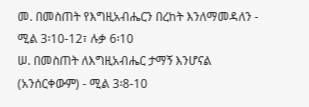መ. በመስጠት የእግዚአብሔርን በረከት እንለማመዳለን - ሚል 3፡10-12፣ ሉቃ 6፡10
ሠ. በመስጠት ለእግዚአብሔር ታማኝ እንሆናል (አንሰርቀውም) - ሚል 3፡8-10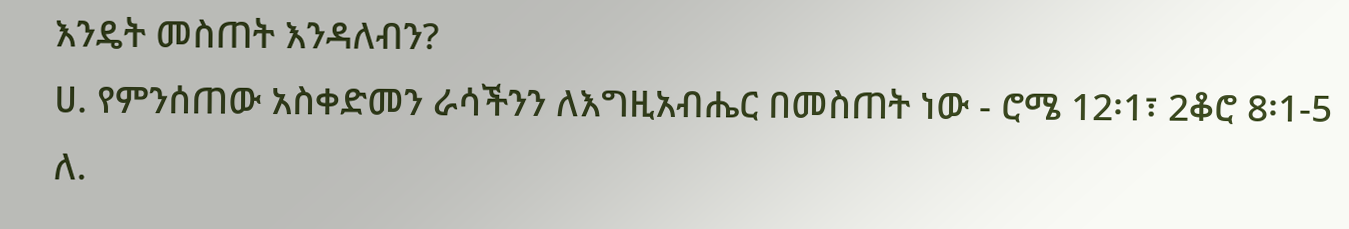እንዴት መስጠት እንዳለብን?
ሀ. የምንሰጠው አስቀድመን ራሳችንን ለእግዚአብሔር በመስጠት ነው - ሮሜ 12፡1፣ 2ቆሮ 8፡1-5
ለ.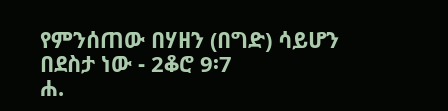የምንሰጠው በሃዘን (በግድ) ሳይሆን በደስታ ነው - 2ቆሮ 9፡7
ሐ.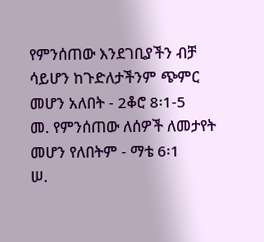የምንሰጠው እንደገቢያችን ብቻ ሳይሆን ከጉድለታችንም ጭምር መሆን አለበት - 2ቆሮ 8፡1-5
መ. የምንሰጠው ለሰዎች ለመታየት መሆን የለበትም - ማቴ 6፡1
ሠ.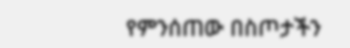የምንሰጠው በስጦታችን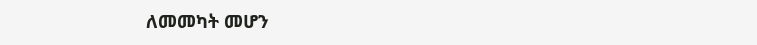ለመመካት መሆን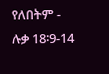የለበትም - ሉቃ 18፡9-14